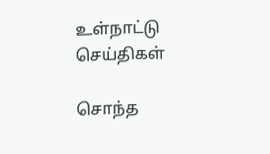உள்நாட்டு செய்திகள்

சொந்த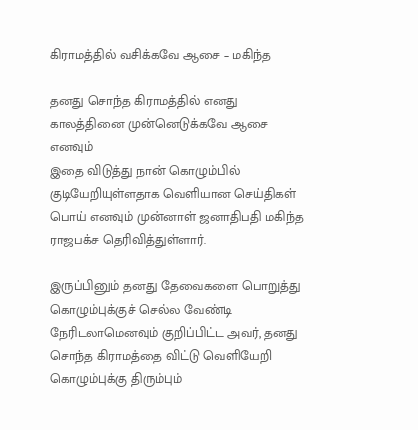கிராமத்தில் வசிக்கவே ஆசை – மகிந்த

தனது சொந்த கிராமத்தில் எனது காலத்தினை முன்னெடுக்கவே ஆசை எனவும்
இதை விடுத்து நான் கொழும்பில் குடியேறியுள்ளதாக வெளியான செய்திகள்
பொய் எனவும் முன்னாள் ஜனாதிபதி மகிந்த ராஜபக்ச தெரிவித்துள்ளார்.

இருப்பினும் தனது தேவைகளை பொறுத்து கொழும்புக்குச் செல்ல வேண்டி நேரிடலாமெனவும் குறிப்பிட்ட அவர், தனது சொந்த கிராமத்தை விட்டு வெளியேறி கொழும்புக்கு திரும்பும்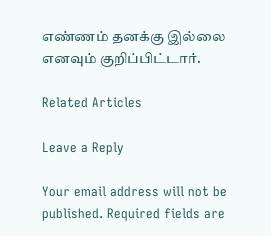எண்ணம் தனக்கு இல்லை எனவும் குறிப்பிட்டார்.

Related Articles

Leave a Reply

Your email address will not be published. Required fields are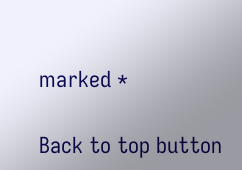marked *

Back to top button